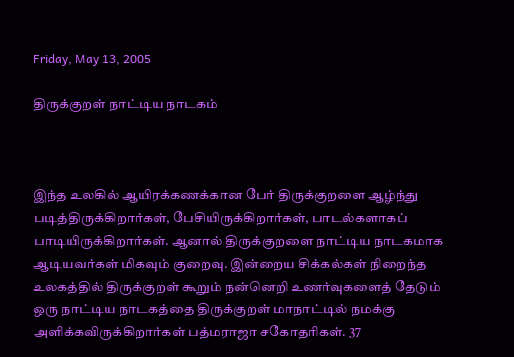Friday, May 13, 2005

திருக்குறள் நாட்டிய நாடகம்



இந்த உலகில் ஆயிரக்கணக்கான பேர் திருக்குறளை ஆழ்ந்து படித்திருக்கிறார்கள், பேசியிருக்கிறார்கள், பாடல்களாகப் பாடியிருக்கிறார்கள். ஆனால் திருக்குறளை நாட்டிய நாடகமாக ஆடியவர்கள் மிகவும் குறைவு. இன்றைய சிக்கல்கள் நிறைந்த உலகத்தில் திருக்குறள் கூறும் நன்னெறி உணர்வுகளைத் தேடும் ஒரு நாட்டிய நாடகத்தை திருக்குறள் மாநாட்டில் நமக்கு அளிக்கவிருக்கிறார்கள் பத்மராஜா சகோதரிகள். 37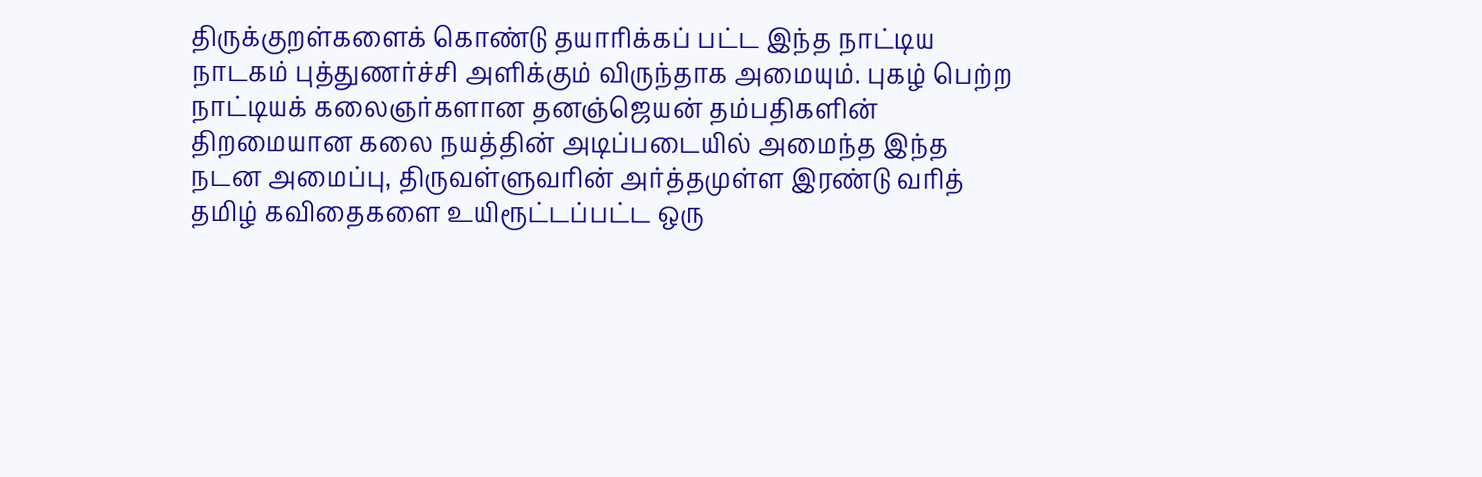திருக்குறள்களைக் கொண்டு தயாரிக்கப் பட்ட இந்த நாட்டிய நாடகம் புத்துணர்ச்சி அளிக்கும் விருந்தாக அமையும். புகழ் பெற்ற நாட்டியக் கலைஞர்களான தனஞ்ஜெயன் தம்பதிகளின் திறமையான கலை நயத்தின் அடிப்படையில் அமைந்த இந்த நடன அமைப்பு, திருவள்ளுவரின் அர்த்தமுள்ள இரண்டு வரித் தமிழ் கவிதைகளை உயிரூட்டப்பட்ட ஒரு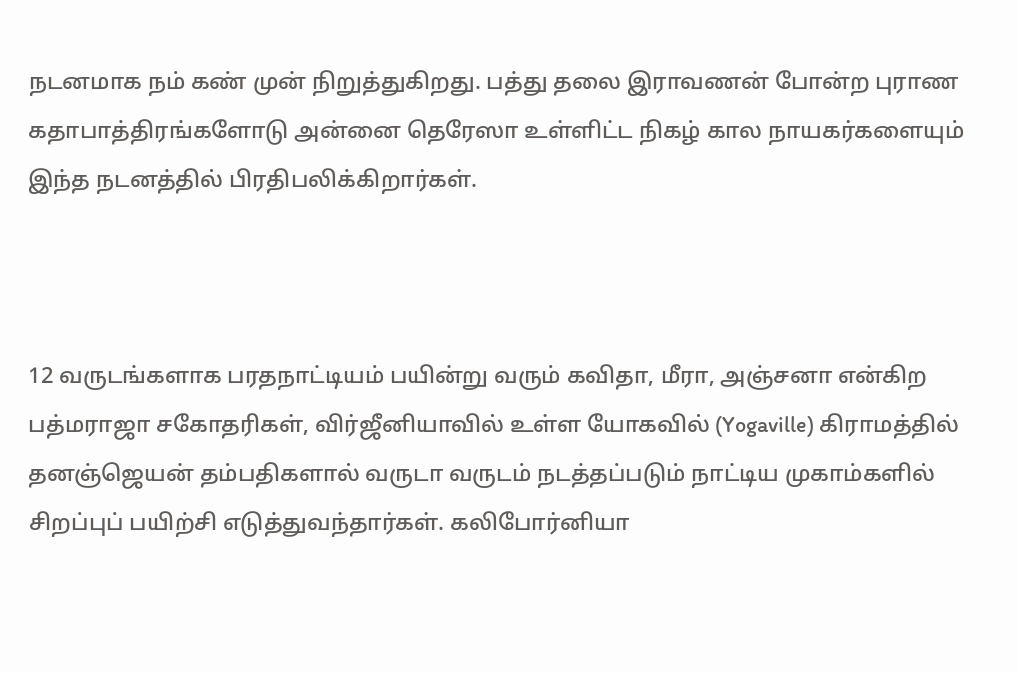நடனமாக நம் கண் முன் நிறுத்துகிறது. பத்து தலை இராவணன் போன்ற புராண கதாபாத்திரங்களோடு அன்னை தெரேஸா உள்ளிட்ட நிகழ் கால நாயகர்களையும் இந்த நடனத்தில் பிரதிபலிக்கிறார்கள்.



12 வருடங்களாக பரதநாட்டியம் பயின்று வரும் கவிதா, மீரா, அஞ்சனா என்கிற பத்மராஜா சகோதரிகள், விர்ஜீனியாவில் உள்ள யோகவில் (Yogaville) கிராமத்தில் தனஞ்ஜெயன் தம்பதிகளால் வருடா வருடம் நடத்தப்படும் நாட்டிய முகாம்களில் சிறப்புப் பயிற்சி எடுத்துவந்தார்கள். கலிபோர்னியா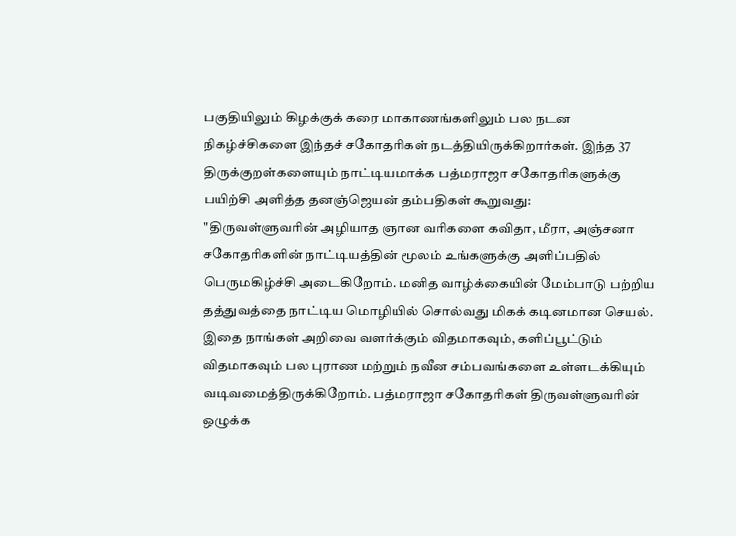பகுதியிலும் கிழக்குக் கரை மாகாணங்களிலும் பல நடன நிகழ்ச்சிகளை இந்தச் சகோதரிகள் நடத்தியிருக்கிறார்கள். இந்த 37 திருக்குறள்களையும் நாட்டியமாக்க பத்மராஜா சகோதரிகளுக்கு பயிற்சி அளித்த தனஞ்ஜெயன் தம்பதிகள் கூறுவது:
"திருவள்ளுவரின் அழியாத ஞான வரிகளை கவிதா, மீரா, அஞ்சனா சகோதரிகளின் நாட்டியத்தின் மூலம் உங்களுக்கு அளிப்பதில் பெருமகிழ்ச்சி அடைகிறோம். மனித வாழ்க்கையின் மேம்பாடு பற்றிய தத்துவத்தை நாட்டிய மொழியில் சொல்வது மிகக் கடினமான செயல். இதை நாங்கள் அறிவை வளர்க்கும் விதமாகவும், களிப்பூட்டும் விதமாகவும் பல புராண மற்றும் நவீன சம்பவங்களை உள்ளடக்கியும் வடிவமைத்திருக்கிறோம். பத்மராஜா சகோதரிகள் திருவள்ளுவரின் ஒழுக்க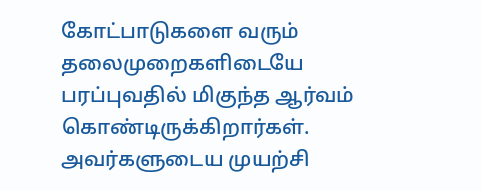கோட்பாடுகளை வரும் தலைமுறைகளிடையே பரப்புவதில் மிகுந்த ஆர்வம் கொண்டிருக்கிறார்கள். அவர்களுடைய முயற்சி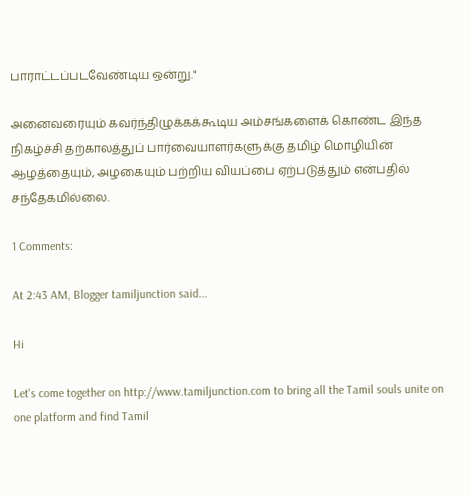பாராட்டப்படவேண்டிய ஒன்று."

அனைவரையும் கவர்ந்திழுக்கக்கூடிய அம்சங்களைக் கொண்ட இந்த நிகழ்ச்சி தற்காலத்துப் பார்வையாளர்களுக்கு தமிழ் மொழியின் ஆழத்தையும், அழகையும் பற்றிய வியப்பை ஏற்படுத்தும் என்பதில் சந்தேகமில்லை.

1 Comments:

At 2:43 AM, Blogger tamiljunction said...

Hi

Let's come together on http://www.tamiljunction.com to bring all the Tamil souls unite on one platform and find Tamil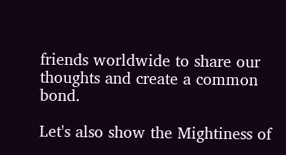friends worldwide to share our thoughts and create a common bond.

Let's also show the Mightiness of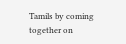Tamils by coming together on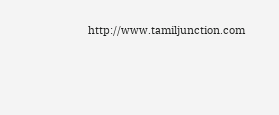http://www.tamiljunction.com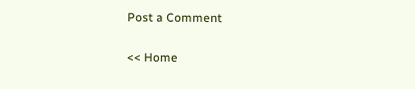Post a Comment

<< Home